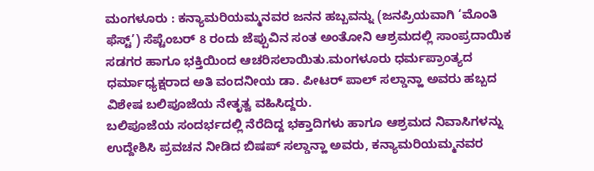ಮಂಗಳೂರು : ಕನ್ಯಾಮರಿಯಮ್ಮನವರ ಜನನ ಹಬ್ಬವನ್ನು (ಜನಪ್ರಿಯವಾಗಿ ‘ಮೊಂತಿ ಫೆಸ್ಟ್’) ಸೆಪ್ಟೆಂಬರ್ 8 ರಂದು ಜೆಪ್ಪುವಿನ ಸಂತ ಅಂತೋನಿ ಆಶ್ರಮದಲ್ಲಿ ಸಾಂಪ್ರದಾಯಿಕ ಸಡಗರ ಹಾಗೂ ಭಕ್ತಿಯಿಂದ ಆಚರಿಸಲಾಯಿತು.ಮಂಗಳೂರು ಧರ್ಮಪ್ರಾಂತ್ಯದ ಧರ್ಮಾಧ್ಯಕ್ಷರಾದ ಅತಿ ವಂದನೀಯ ಡಾ. ಪೀಟರ್ ಪಾಲ್ ಸಲ್ಡಾನ್ಹಾ ಅವರು ಹಬ್ಬದ ವಿಶೇಷ ಬಲಿಪೂಜೆಯ ನೇತೃತ್ವ ವಹಿಸಿದ್ದರು.
ಬಲಿಪೂಜೆಯ ಸಂದರ್ಭದಲ್ಲಿ ನೆರೆದಿದ್ದ ಭಕ್ತಾದಿಗಳು ಹಾಗೂ ಆಶ್ರಮದ ನಿವಾಸಿಗಳನ್ನು ಉದ್ದೇಶಿಸಿ ಪ್ರವಚನ ನೀಡಿದ ಬಿಷಪ್ ಸಲ್ಡಾನ್ಹಾ ಅವರು, ಕನ್ಯಾಮರಿಯಮ್ಮನವರ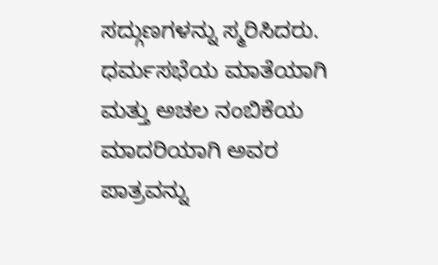ಸದ್ಗುಣಗಳನ್ನು ಸ್ಮರಿಸಿದರು. ಧರ್ಮಸಭೆಯ ಮಾತೆಯಾಗಿ ಮತ್ತು ಅಚಲ ನಂಬಿಕೆಯ ಮಾದರಿಯಾಗಿ ಅವರ ಪಾತ್ರವನ್ನು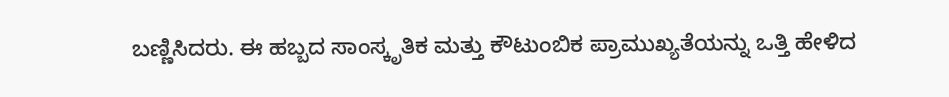ಬಣ್ಣಿಸಿದರು. ಈ ಹಬ್ಬದ ಸಾಂಸ್ಕೃತಿಕ ಮತ್ತು ಕೌಟುಂಬಿಕ ಪ್ರಾಮುಖ್ಯತೆಯನ್ನು ಒತ್ತಿ ಹೇಳಿದ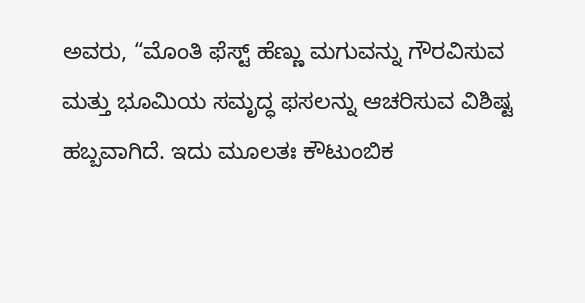ಅವರು, “ಮೊಂತಿ ಫೆಸ್ಟ್ ಹೆಣ್ಣು ಮಗುವನ್ನು ಗೌರವಿಸುವ ಮತ್ತು ಭೂಮಿಯ ಸಮೃದ್ಧ ಫಸಲನ್ನು ಆಚರಿಸುವ ವಿಶಿಷ್ಟ ಹಬ್ಬವಾಗಿದೆ. ಇದು ಮೂಲತಃ ಕೌಟುಂಬಿಕ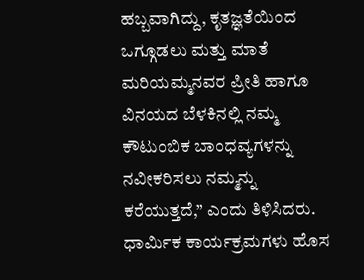ಹಬ್ಬವಾಗಿದ್ದು, ಕೃತಜ್ಞತೆಯಿಂದ ಒಗ್ಗೂಡಲು ಮತ್ತು ಮಾತೆ ಮರಿಯಮ್ಮನವರ ಪ್ರೀತಿ ಹಾಗೂ ವಿನಯದ ಬೆಳಕಿನಲ್ಲಿ ನಮ್ಮ ಕೌಟುಂಬಿಕ ಬಾಂಧವ್ಯಗಳನ್ನು ನವೀಕರಿಸಲು ನಮ್ಮನ್ನು ಕರೆಯುತ್ತದೆ,” ಎಂದು ತಿಳಿಸಿದರು.
ಧಾರ್ಮಿಕ ಕಾರ್ಯಕ್ರಮಗಳು ಹೊಸ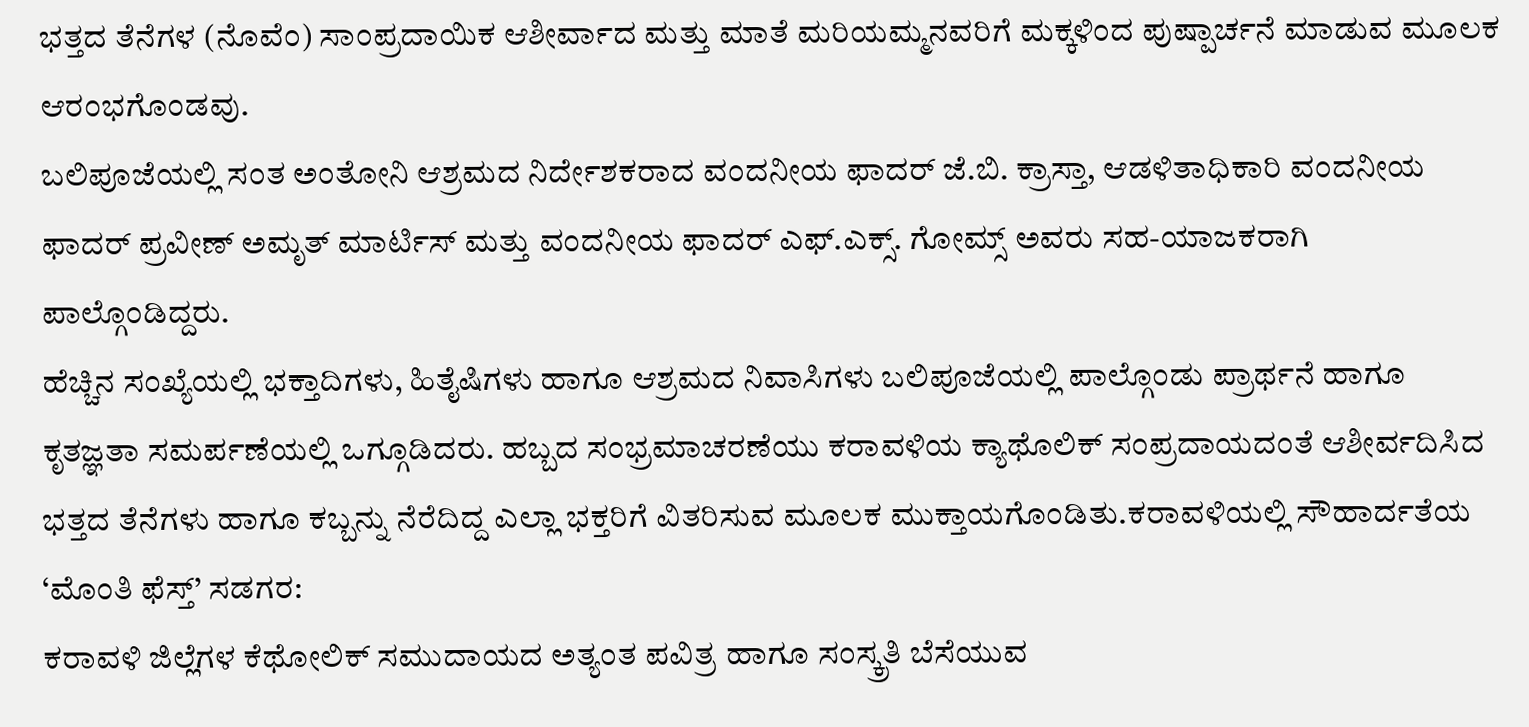ಭತ್ತದ ತೆನೆಗಳ (ನೊವೆಂ) ಸಾಂಪ್ರದಾಯಿಕ ಆಶೀರ್ವಾದ ಮತ್ತು ಮಾತೆ ಮರಿಯಮ್ಮನವರಿಗೆ ಮಕ್ಕಳಿಂದ ಪುಷ್ಪಾರ್ಚನೆ ಮಾಡುವ ಮೂಲಕ ಆರಂಭಗೊಂಡವು.
ಬಲಿಪೂಜೆಯಲ್ಲಿ ಸಂತ ಅಂತೋನಿ ಆಶ್ರಮದ ನಿರ್ದೇಶಕರಾದ ವಂದನೀಯ ಫಾದರ್ ಜೆ.ಬಿ. ಕ್ರಾಸ್ತಾ, ಆಡಳಿತಾಧಿಕಾರಿ ವಂದನೀಯ ಫಾದರ್ ಪ್ರವೀಣ್ ಅಮೃತ್ ಮಾರ್ಟಿಸ್ ಮತ್ತು ವಂದನೀಯ ಫಾದರ್ ಎಫ್.ಎಕ್ಸ್. ಗೋಮ್ಸ್ ಅವರು ಸಹ-ಯಾಜಕರಾಗಿ ಪಾಲ್ಗೊಂಡಿದ್ದರು.
ಹೆಚ್ಚಿನ ಸಂಖ್ಯೆಯಲ್ಲಿ ಭಕ್ತಾದಿಗಳು, ಹಿತೈಷಿಗಳು ಹಾಗೂ ಆಶ್ರಮದ ನಿವಾಸಿಗಳು ಬಲಿಪೂಜೆಯಲ್ಲಿ ಪಾಲ್ಗೊಂಡು ಪ್ರಾರ್ಥನೆ ಹಾಗೂ ಕೃತಜ್ಞತಾ ಸಮರ್ಪಣೆಯಲ್ಲಿ ಒಗ್ಗೂಡಿದರು. ಹಬ್ಬದ ಸಂಭ್ರಮಾಚರಣೆಯು ಕರಾವಳಿಯ ಕ್ಯಾಥೊಲಿಕ್ ಸಂಪ್ರದಾಯದಂತೆ ಆಶೀರ್ವದಿಸಿದ ಭತ್ತದ ತೆನೆಗಳು ಹಾಗೂ ಕಬ್ಬನ್ನು ನೆರೆದಿದ್ದ ಎಲ್ಲಾ ಭಕ್ತರಿಗೆ ವಿತರಿಸುವ ಮೂಲಕ ಮುಕ್ತಾಯಗೊಂಡಿತು.ಕರಾವಳಿಯಲ್ಲಿ ಸೌಹಾರ್ದತೆಯ ‘ಮೊಂತಿ ಫೆಸ್ತ್’ ಸಡಗರ:
ಕರಾವಳಿ ಜಿಲ್ಲೆಗಳ ಕೆಥೋಲಿಕ್ ಸಮುದಾಯದ ಅತ್ಯಂತ ಪವಿತ್ರ ಹಾಗೂ ಸಂಸ್ಕ್ರತಿ ಬೆಸೆಯುವ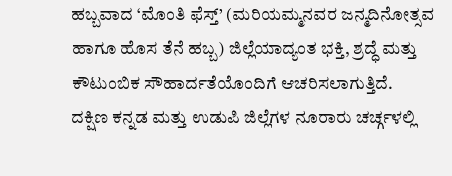ಹಬ್ಬವಾದ ‘ಮೊಂತಿ ಫೆಸ್ತ್’ (ಮರಿಯಮ್ಮನವರ ಜನ್ಮದಿನೋತ್ಸವ ಹಾಗೂ ಹೊಸ ತೆನೆ ಹಬ್ಬ) ಜಿಲ್ಲೆಯಾದ್ಯಂತ ಭಕ್ತಿ, ಶ್ರದ್ಧೆ ಮತ್ತು ಕೌಟುಂಬಿಕ ಸೌಹಾರ್ದತೆಯೊಂದಿಗೆ ಆಚರಿಸಲಾಗುತ್ತಿದೆ.
ದಕ್ಷಿಣ ಕನ್ನಡ ಮತ್ತು ಉಡುಪಿ ಜಿಲ್ಲೆಗಳ ನೂರಾರು ಚರ್ಚ್ಗಳಲ್ಲಿ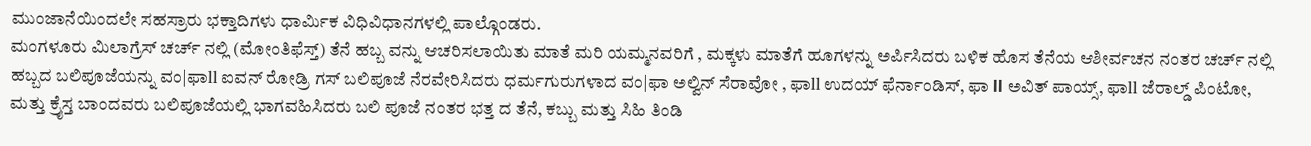ಮುಂಜಾನೆಯಿಂದಲೇ ಸಹಸ್ರಾರು ಭಕ್ತಾದಿಗಳು ಧಾರ್ಮಿಕ ವಿಧಿವಿಧಾನಗಳಲ್ಲಿ ಪಾಲ್ಗೊಂಡರು.
ಮಂಗಳೂರು ಮಿಲಾಗ್ರೆಸ್ ಚರ್ಚ್ ನಲ್ಲಿ (ಮೋಂತಿಫೆಸ್ತ್) ತೆನೆ ಹಬ್ಬ ವನ್ನು ಆಚರಿಸಲಾಯಿತು ಮಾತೆ ಮರಿ ಯಮ್ಮನವರಿಗೆ , ಮಕ್ಕಳು ಮಾತೆಗೆ ಹೂಗಳನ್ನು ಅರ್ಪಿಸಿದರು ಬಳಿಕ ಹೊಸ ತೆನೆಯ ಆಶೀರ್ವಚನ ನಂತರ ಚರ್ಚ್ ನಲ್ಲಿ ಹಬ್ಬದ ಬಲಿಪೂಜೆಯನ್ನು ವಂ|ಫಾll ಐವನ್ ರೋಡ್ರಿ ಗಸ್ ಬಲಿಪೂಜೆ ನೆರವೇರಿಸಿದರು ಧರ್ಮಗುರುಗಳಾದ ವಂ|ಫಾ ಅಲ್ವಿನ್ ಸೆರಾವೋ , ಫಾll ಉದಯ್ ಫೆರ್ನಾಂಡಿಸ್, ಫಾ ll ಅವಿತ್ ಪಾಯ್ಸ್, ಫಾll ಜೆರಾಲ್ಡ್ ಪಿಂಟೋ, ಮತ್ತು ಕ್ರೈಸ್ತ ಬಾಂದವರು ಬಲಿಪೂಜೆಯಲ್ಲಿ ಭಾಗವಹಿಸಿದರು ಬಲಿ ಪೂಜೆ ನಂತರ ಭತ್ತ ದ ತೆನೆ, ಕಬ್ಬು ಮತ್ತು ಸಿಹಿ ತಿಂಡಿ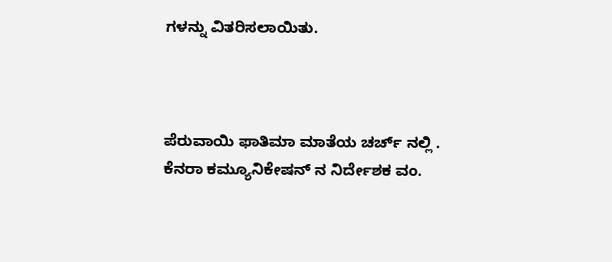ಗಳನ್ನು ವಿತರಿಸಲಾಯಿತು.



ಪೆರುವಾಯಿ ಫಾತಿಮಾ ಮಾತೆಯ ಚರ್ಚ್ ನಲ್ಲಿ . ಕೆನರಾ ಕಮ್ಯೂನಿಕೇಷನ್ ನ ನಿರ್ದೇಶಕ ವಂ.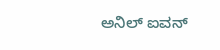ಅನಿಲ್ ಐವನ್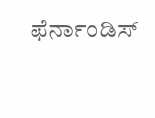ಫೆರ್ನಾಂಡಿಸ್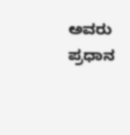ಅವರು ಪ್ರಧಾನ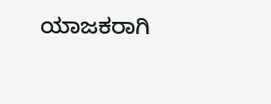ಯಾಜಕರಾಗಿ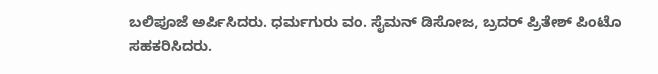ಬಲಿಪೂಜೆ ಅರ್ಪಿಸಿದರು. ಧರ್ಮಗುರು ವಂ. ಸೈಮನ್ ಡಿಸೋಜ, ಬ್ರದರ್ ಪ್ರಿತೇಶ್ ಪಿಂಟೊ ಸಹಕರಿಸಿದರು.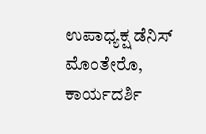ಉಪಾಧ್ಯಕ್ಷ ಡೆನಿಸ್ ಮೊಂತೇರೊ, ಕಾರ್ಯದರ್ಶಿ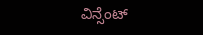ವಿನ್ಸೆಂಟ್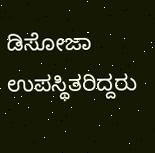ಡಿಸೋಜಾ ಉಪಸ್ಥಿತರಿದ್ದರು